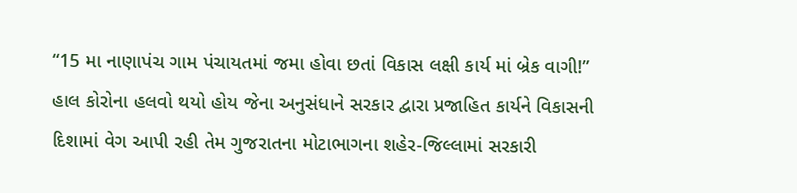“15 મા નાણાપંચ ગામ પંચાયતમાં જમા હોવા છતાં વિકાસ લક્ષી કાર્ય માં બ્રેક વાગી!”
હાલ કોરોના હલવો થયો હોય જેના અનુસંધાને સરકાર દ્વારા પ્રજાહિત કાર્યને વિકાસની દિશામાં વેગ આપી રહી તેમ ગુજરાતના મોટાભાગના શહેર-જિલ્લામાં સરકારી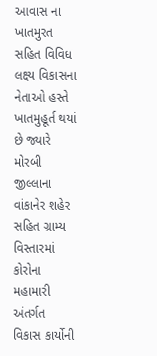આવાસ ના ખાતમુરત સહિત વિવિધ લક્ષ્ય વિકાસના નેતાઓ હસ્તે ખાતમુહૂર્ત થયાં છે જ્યારે મોરબી જીલ્લાના વાંકાનેર શહેર સહિત ગ્રામ્ય વિસ્તારમાં કોરોના મહામારી અંતર્ગત વિકાસ કાર્યોની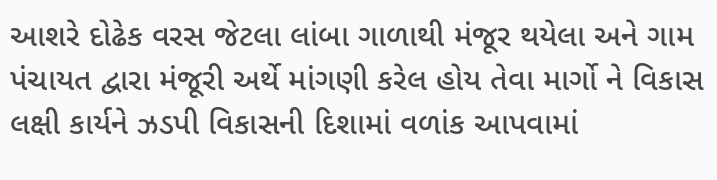આશરે દોઢેક વરસ જેટલા લાંબા ગાળાથી મંજૂર થયેલા અને ગામ પંચાયત દ્વારા મંજૂરી અર્થે માંગણી કરેલ હોય તેવા માર્ગો ને વિકાસ લક્ષી કાર્યને ઝડપી વિકાસની દિશામાં વળાંક આપવામાં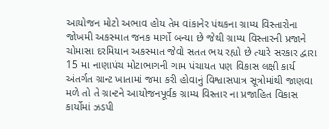આયોજન મોટો અભાવ હોય તેમ વાંકાનેર પંથકના ગ્રામ્ય વિસ્તારોના જોખમી અકસ્માત જનક માર્ગો બન્યા છે જેથી ગ્રામ્ય વિસ્તારની પ્રજાને ચોમાસા દરમિયાન અકસ્માત જેવો સતત ભય રહ્યો છે ત્યારે સરકાર દ્વારા 15 મા નાણાપંચ મોટાભાગની ગામ પંચાયત પણ વિકાસ લક્ષી કાર્ય અંતર્ગત ગ્રાન્ટ ખાતામાં જમા કરી હોવાનું વિશ્વાસપાત્ર સૂત્રોમાંથી જાણવા મળે તો તે ગ્રાન્ટને આયોજનપૂર્વક ગ્રામ્ય વિસ્તાર ના પ્રજાહિત વિકાસ કાર્યોમાં ઝડપી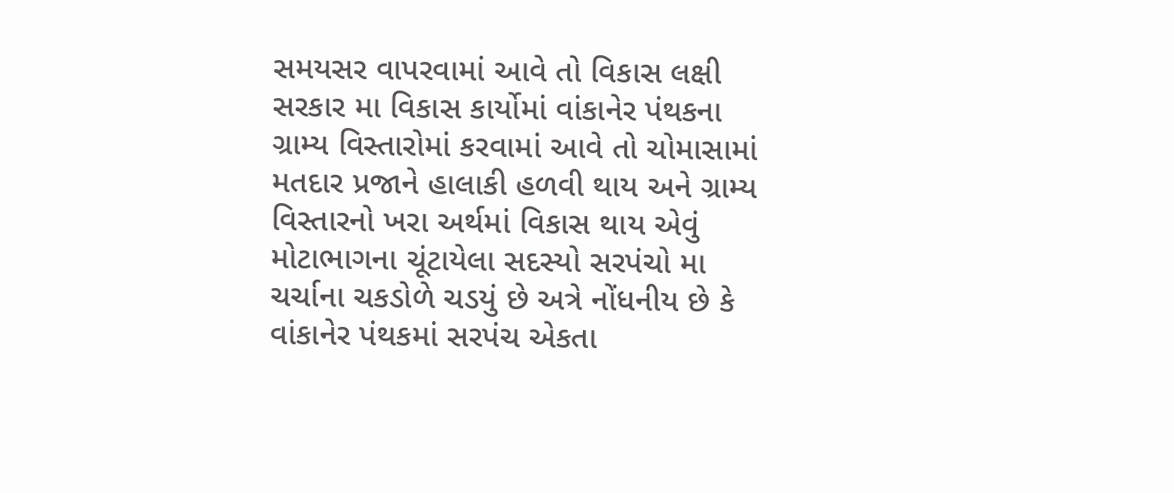સમયસર વાપરવામાં આવે તો વિકાસ લક્ષી સરકાર મા વિકાસ કાર્યોમાં વાંકાનેર પંથકના ગ્રામ્ય વિસ્તારોમાં કરવામાં આવે તો ચોમાસામાં મતદાર પ્રજાને હાલાકી હળવી થાય અને ગ્રામ્ય વિસ્તારનો ખરા અર્થમાં વિકાસ થાય એવું મોટાભાગના ચૂંટાયેલા સદસ્યો સરપંચો મા ચર્ચાના ચકડોળે ચડયું છે અત્રે નોંધનીય છે કે વાંકાનેર પંથકમાં સરપંચ એકતા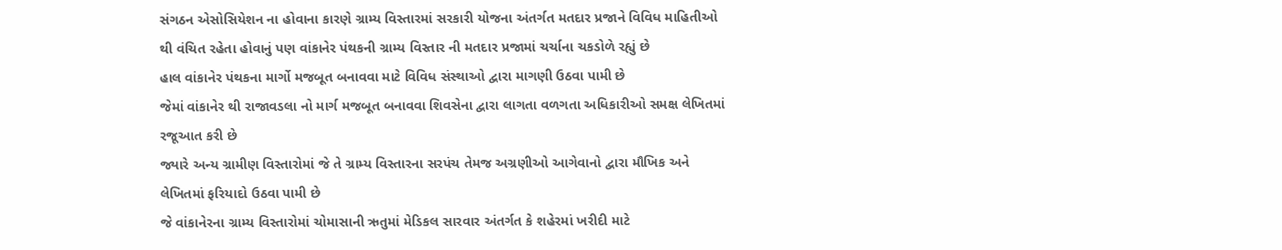સંગઠન એસોસિયેશન ના હોવાના કારણે ગ્રામ્ય વિસ્તારમાં સરકારી યોજના અંતર્ગત મતદાર પ્રજાને વિવિધ માહિતીઓ થી વંચિત રહેતા હોવાનું પણ વાંકાનેર પંથકની ગ્રામ્ય વિસ્તાર ની મતદાર પ્રજામાં ચર્ચાના ચકડોળે રહ્યું છે
હાલ વાંકાનેર પંથકના માર્ગો મજબૂત બનાવવા માટે વિવિધ સંસ્થાઓ દ્વારા માગણી ઉઠવા પામી છે
જેમાં વાંકાનેર થી રાજાવડલા નો માર્ગ મજબૂત બનાવવા શિવસેના દ્વારા લાગતા વળગતા અધિકારીઓ સમક્ષ લેખિતમાં રજૂઆત કરી છે
જ્યારે અન્ય ગ્રામીણ વિસ્તારોમાં જે તે ગ્રામ્ય વિસ્તારના સરપંચ તેમજ અગ્રણીઓ આગેવાનો દ્વારા મૌખિક અને લેખિતમાં ફરિયાદો ઉઠવા પામી છે
જે વાંકાનેરના ગ્રામ્ય વિસ્તારોમાં ચોમાસાની ઋતુમાં મેડિકલ સારવાર અંતર્ગત કે શહેરમાં ખરીદી માટે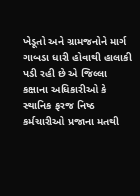ખેડૂતો અને ગ્રામજનોને માર્ગ ગાબડા ધારી હોવાથી હાલાકી પડી રહી છે એ જિલ્લા કક્ષાના અધિકારીઓ કે સ્થાનિક ફરજ નિષ્ઠ કર્મચારીઓ પ્રજાના મતથી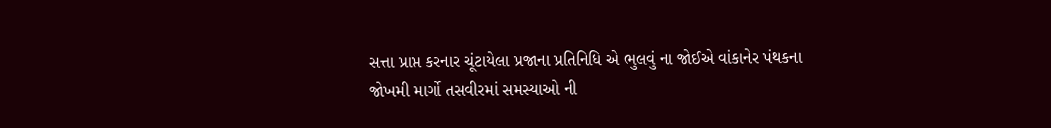સત્તા પ્રાપ્ત કરનાર ચૂંટાયેલા પ્રજાના પ્રતિનિધિ એ ભુલવું ના જોઈએ વાંકાનેર પંથકના જોખમી માર્ગો તસવીરમાં સમસ્યાઓ ની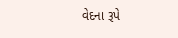વેદના રૂપે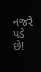નજરે પડે છે!